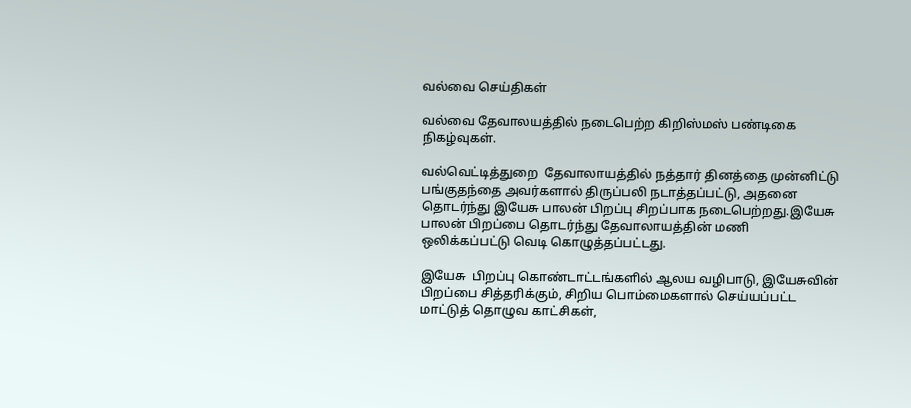வல்வை செய்திகள்

வல்வை தேவாலயத்தில் நடைபெற்ற கிறிஸ்மஸ் பண்டிகை நிகழ்வுகள்.

வல்வெட்டித்துறை  தேவாலாயத்தில் நத்தார் தினத்தை முன்னிட்டு பங்குதந்தை அவர்களால் திருப்பலி நடாத்தப்பட்டு, அதனை தொடர்ந்து இயேசு பாலன் பிறப்பு சிறப்பாக நடைபெற்றது.இயேசு பாலன் பிறப்பை தொடர்ந்து தேவாலாயத்தின் மணி ஒலிக்கப்பட்டு வெடி கொழுத்தப்பட்டது.

இயேசு  பிறப்பு கொண்டாட்டங்களில் ஆலய வழிபாடு, இயேசுவின் பிறப்பை சித்தரிக்கும், சிறிய பொம்மைகளால் செய்யப்பட்ட மாட்டுத் தொழுவ காட்சிகள்,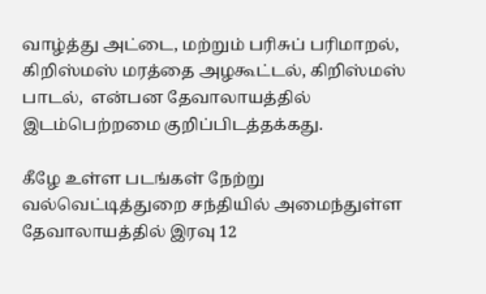வாழ்த்து அட்டை, மற்றும் பரிசுப் பரிமாறல், கிறிஸ்மஸ் மரத்தை அழகூட்டல், கிறிஸ்மஸ் பாடல்,  என்பன தேவாலாயத்தில் இடம்பெற்றமை குறிப்பிடத்தக்கது.

கீழே உள்ள படங்கள் நேற்று வல்வெட்டித்துறை சந்தியில் அமைந்துள்ள தேவாலாயத்தில் இரவு 12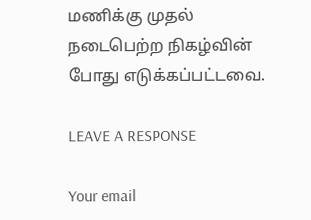மணிக்கு முதல் நடைபெற்ற நிகழ்வின் போது எடுக்கப்பட்டவை.

LEAVE A RESPONSE

Your email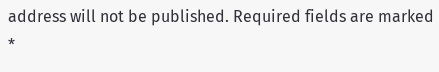address will not be published. Required fields are marked *